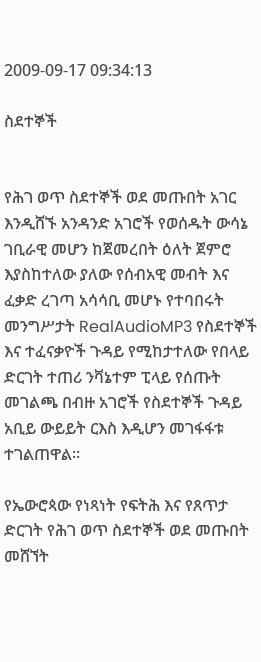2009-09-17 09:34:13

ስደተኞች


የሕገ ወጥ ስደተኞች ወደ መጡበት አገር እንዲሸኙ አንዳንድ አገሮች የወሰዱት ውሳኔ ገቢራዊ መሆን ከጀመረበት ዕለት ጀምሮ እያስከተለው ያለው የሰብአዊ መብት እና ፈቃድ ረገጣ አሳሳቢ መሆኑ የተባበሩት መንግሥታት RealAudioMP3 የስደተኞች እና ተፈናቃዮች ጉዳይ የሚከታተለው የበላይ ድርገት ተጠሪ ንቫኔተም ፒላይ የሰጡት መገልጫ በብዙ አገሮች የስደተኞች ጉዳይ አቢይ ውይይት ርእስ እዲሆን መገፋፋቱ ተገልጠዋል።

የኤውሮጳው የነጻነት የፍትሕ እና የጸጥታ ድርገት የሕገ ወጥ ስደተኞች ወደ መጡበት መሸኘት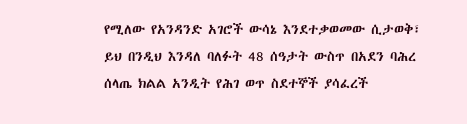የሚለው የአንዳንድ አገሮች ውሳኔ እንደተቃወመው ሲታወቅ፣ ይህ በንዲህ እንዳለ ባለፉት 48 ሰዓታት ውስጥ በአደን ባሕረ ሰላጤ ክልል አንዲት የሕገ ወጥ ስደተኞች ያሳፈረች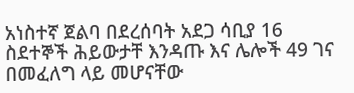አነስተኛ ጀልባ በደረሰባት አደጋ ሳቢያ 16 ስደተኞች ሕይውታቸ እንዳጡ እና ሌሎች 49 ገና በመፈለግ ላይ መሆናቸው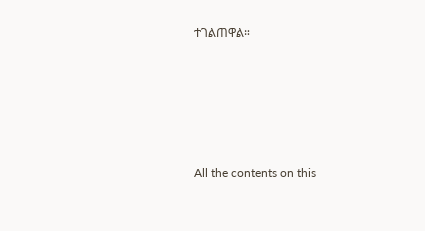ተገልጠዋል።








All the contents on this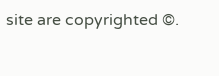site are copyrighted ©.